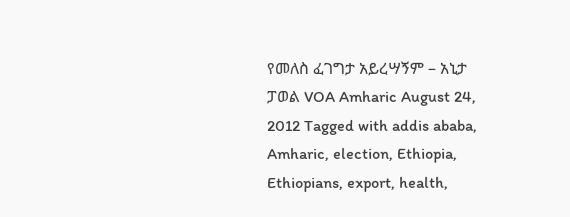የመለስ ፈገግታ አይረሣኝም – አኒታ ፓወል VOA Amharic August 24, 2012 Tagged with addis ababa, Amharic, election, Ethiopia, Ethiopians, export, health,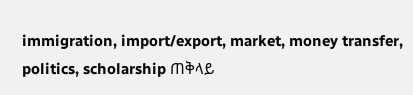immigration, import/export, market, money transfer, politics, scholarship ጠቅላይ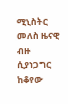ሚኒስትር መለስ ዜናዊ ብዙ ሲያነጋግር ከቆየው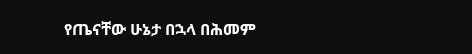የጤናቸው ሁኔታ በኋላ በሕመም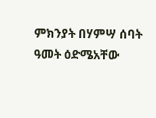ምክንያት በሃምሣ ሰባት ዓመት ዕድሜአቸው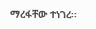ማረፋቸው ተነገረ፡፡